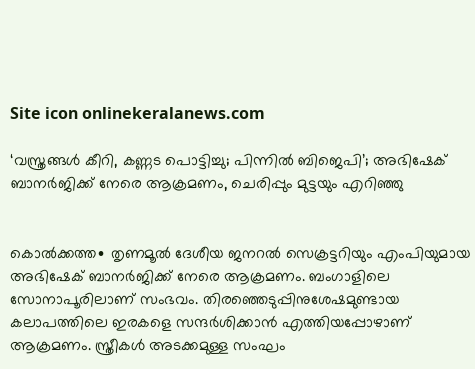Site icon onlinekeralanews.com

‘വസ്ത്രങ്ങൾ കീറി, കണ്ണട പൊട്ടിച്ചു; പിന്നിൽ ബിജെപി’; അഭിഷേക് ബാനർജിക്ക് നേരെ ആക്രമണം, ചെരിപ്പും മുട്ടയും എറിഞ്ഞു


കൊൽക്കത്ത∙ തൃണമൂൽ ദേശീയ ജനറൽ സെക്രട്ടറിയും എംപിയുമായ അഭിഷേക് ബാനർജിക്ക് നേരെ ആക്രമണം. ബംഗാളിലെ സോനാപൂരിലാണ് സംഭവം. തിരഞ്ഞെടുപ്പിനുശേഷമുണ്ടായ കലാപത്തിലെ ഇരകളെ സന്ദർശിക്കാൻ എത്തിയപ്പോഴാണ് ആക്രമണം. സ്ത്രീകൾ അടക്കമുള്ള സംഘം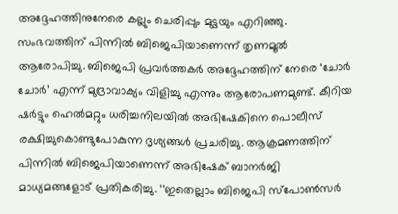അദ്ദേഹത്തിനുനേരെ കല്ലും ചെരിപ്പും മുട്ടയും എറിഞ്ഞു. സംഭവത്തിന് പിന്നിൽ ബിജെപിയാണെന്ന് തൃണമൂൽ ആരോപിച്ചു. ബിജെപി പ്രവർത്തകർ അദ്ദേഹത്തിന് നേരെ ‘ചോർ ചോർ’ എന്ന് മുദ്രാവാക്യം വിളിച്ചു എന്നും ആരോപണമുണ്ട്. കീറിയ ഷർട്ടും ഹെൽമറ്റും ധരിച്ചനിലയിൽ അഭിഷേകിനെ പൊലീസ് രക്ഷിച്ചുകൊണ്ടുപോകുന്ന ദൃശ്യങ്ങൾ പ്രചരിച്ചു. ആക്രമണത്തിന് പിന്നിൽ ബിജെപിയാണെന്ന് അഭിഷേക് ബാനർജി മാധ്യമങ്ങളോട് പ്രതികരിച്ചു. ‘‘ഇതെല്ലാം ബിജെപി സ്പോൺസർ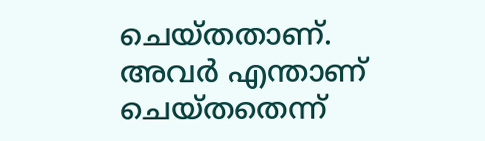ചെയ്തതാണ്. അവർ എന്താണ് ചെയ്തതെന്ന്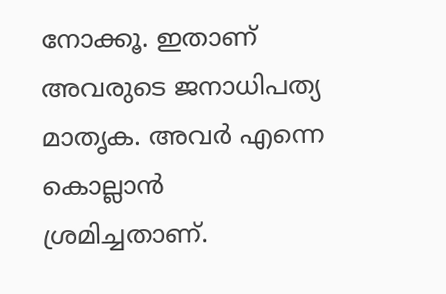നോക്കൂ. ഇതാണ് അവരുടെ ജനാധിപത്യ മാതൃക. അവർ എന്നെ കൊല്ലാൻ ശ്രമിച്ചതാണ്.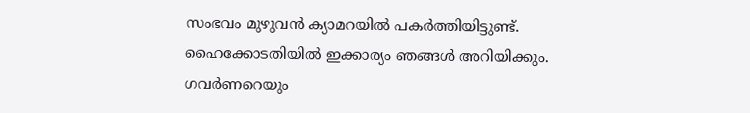സംഭവം മുഴുവൻ ക്യാമറയിൽ പകർത്തിയിട്ടുണ്ട്. ഹൈക്കോടതിയിൽ ഇക്കാര്യം ഞങ്ങൾ അറിയിക്കും. ഗവർണറെയും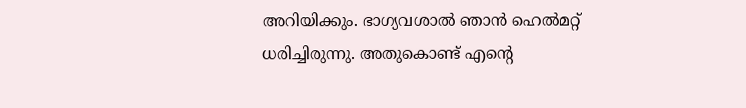അറിയിക്കും. ഭാഗ്യവശാൽ ഞാൻ‌ ഹെൽമറ്റ് ധരിച്ചിരുന്നു. അതുകൊണ്ട് എന്റെ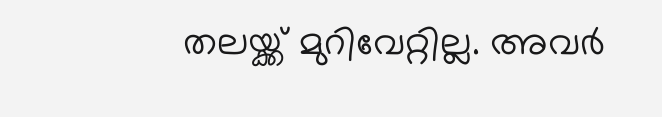തലയ്ക്ക് മുറിവേറ്റില്ല. അവർ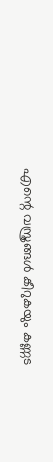എന്റെ വസ്ത്രങ്ങൾ കീറുകയും കണ്ണട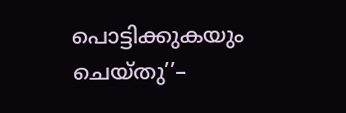പൊട്ടിക്കുകയും ചെയ്തു’’–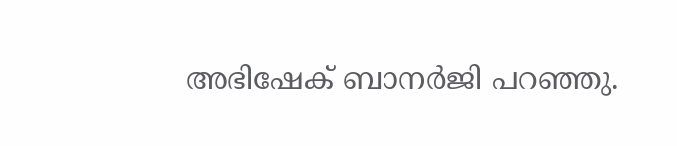അഭിഷേക് ബാനർജി പറഞ്ഞു.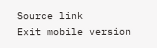Source link
Exit mobile version